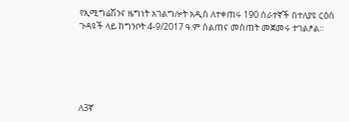የኢሚግሬሽንና ዜግነት አገልግሎት አዲስ ለተቀጠሩ 190 ሰራተኛች በተለያዩ ርዕሰ ጉዳዩች ላይ ከግንቦት 4-9/2017 ዓ.ም ስልጠና መስጠት መጀመሩ ተገልፆል።





ለ3ኛ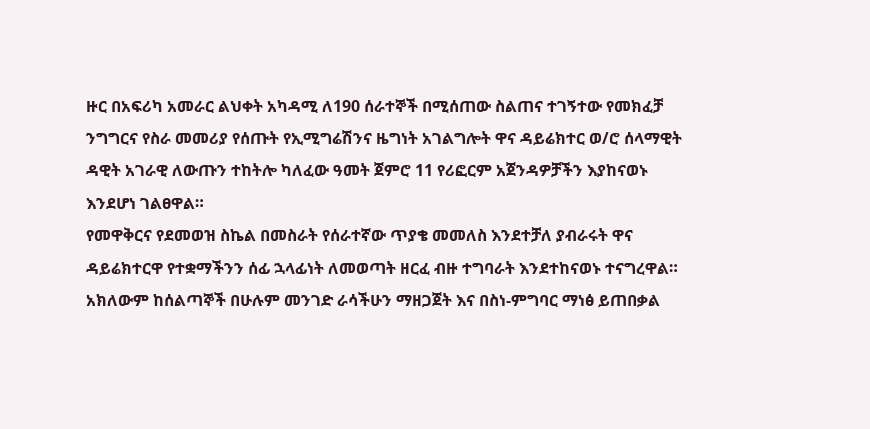ዙር በአፍሪካ አመራር ልህቀት አካዳሚ ለ190 ሰራተኞች በሚሰጠው ስልጠና ተገኝተው የመክፈቻ ንግግርና የስራ መመሪያ የሰጡት የኢሚግሬሽንና ዜግነት አገልግሎት ዋና ዳይሬክተር ወ/ሮ ሰላማዊት ዳዊት አገራዊ ለውጡን ተከትሎ ካለፈው ዓመት ጀምሮ 11 የሪፎርም አጀንዳዎቻችን እያከናወኑ እንደሆነ ገልፀዋል።
የመዋቅርና የደመወዝ ስኬል በመስራት የሰራተኛው ጥያቄ መመለስ እንደተቻለ ያብራሩት ዋና ዳይሬክተርዋ የተቋማችንን ሰፊ ኋላፊነት ለመወጣት ዘርፈ ብዙ ተግባራት እንደተከናወኑ ተናግረዋል።
አክለውም ከሰልጣኞች በሁሉም መንገድ ራሳችሁን ማዘጋጀት እና በስነ-ምግባር ማነፅ ይጠበቃል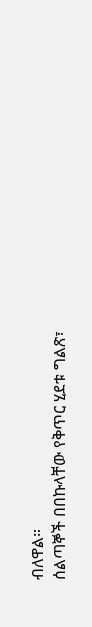ብለዋል።
ሰልጣኞች በበኩላቸው የቅጥር ሂደቱ ግልጽ፣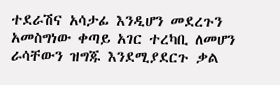ተደራሽና አሳታፊ እንዲሆን መደረጉን አመስግነው ቀጣይ አገር ተረካቢ ለመሆን ራሳቸውን ዝግጁ እንደሚያደርጉ ቃል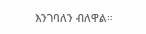እንገባለን ብለዋል።